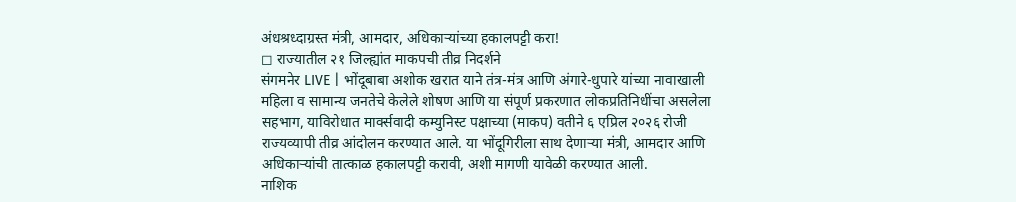अंधश्रध्दाग्रस्त मंत्री, आमदार, अधिकाऱ्यांच्या हकालपट्टी करा!
◻ राज्यातील २१ जिल्ह्यांत माकपची तीव्र निदर्शने
संगमनेर LIVE | भोंदूबाबा अशोक खरात याने तंत्र-मंत्र आणि अंगारे-धुपारे यांच्या नावाखाली महिला व सामान्य जनतेचे केलेले शोषण आणि या संपूर्ण प्रकरणात लोकप्रतिनिधींचा असलेला सहभाग, याविरोधात मार्क्सवादी कम्युनिस्ट पक्षाच्या (माकप) वतीने ६ एप्रिल २०२६ रोजी राज्यव्यापी तीव्र आंदोलन करण्यात आले. या भोंदूगिरीला साथ देणाऱ्या मंत्री, आमदार आणि अधिकाऱ्यांची तात्काळ हकालपट्टी करावी, अशी मागणी यावेळी करण्यात आली.
नाशिक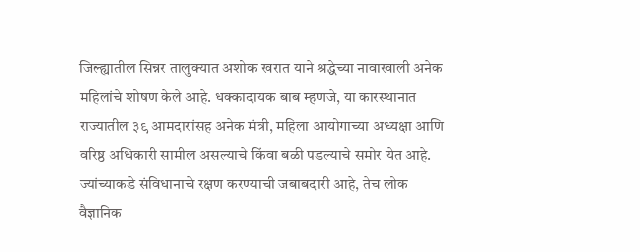जिल्ह्यातील सिन्नर तालुक्यात अशोक खरात याने श्रद्धेच्या नावाखाली अनेक महिलांचे शोषण केले आहे. धक्कादायक बाब म्हणजे, या कारस्थानात राज्यातील ३९ आमदारांसह अनेक मंत्री, महिला आयोगाच्या अध्यक्षा आणि वरिष्ठ अधिकारी सामील असल्याचे किंवा बळी पडल्याचे समोर येत आहे. ज्यांच्याकडे संविधानाचे रक्षण करण्याची जबाबदारी आहे, तेच लोक वैज्ञानिक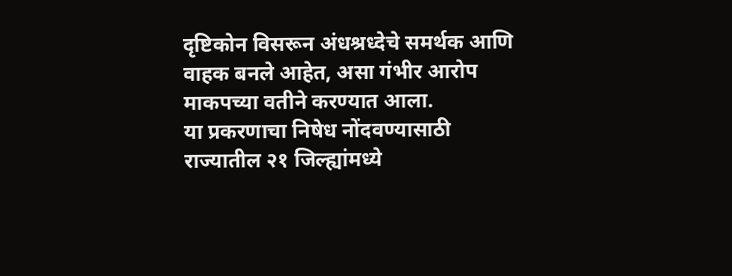दृष्टिकोन विसरून अंधश्रध्देचे समर्थक आणि वाहक बनले आहेत, असा गंभीर आरोप माकपच्या वतीने करण्यात आला.
या प्रकरणाचा निषेध नोंदवण्यासाठी राज्यातील २१ जिल्ह्यांमध्ये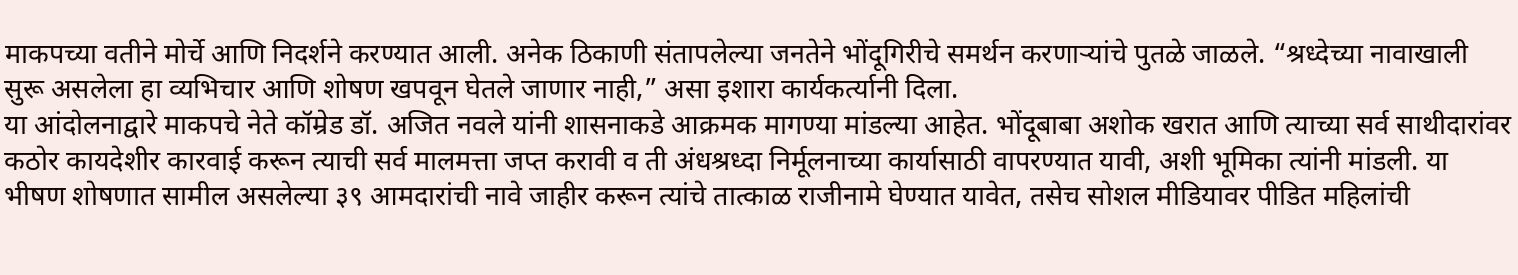माकपच्या वतीने मोर्चे आणि निदर्शने करण्यात आली. अनेक ठिकाणी संतापलेल्या जनतेने भोंदूगिरीचे समर्थन करणाऱ्यांचे पुतळे जाळले. “श्रध्देच्या नावाखाली सुरू असलेला हा व्यभिचार आणि शोषण खपवून घेतले जाणार नाही,” असा इशारा कार्यकर्त्यानी दिला.
या आंदोलनाद्वारे माकपचे नेते कॉम्रेड डॉ. अजित नवले यांनी शासनाकडे आक्रमक मागण्या मांडल्या आहेत. भोंदूबाबा अशोक खरात आणि त्याच्या सर्व साथीदारांवर कठोर कायदेशीर कारवाई करून त्याची सर्व मालमत्ता जप्त करावी व ती अंधश्रध्दा निर्मूलनाच्या कार्यासाठी वापरण्यात यावी, अशी भूमिका त्यांनी मांडली. या भीषण शोषणात सामील असलेल्या ३९ आमदारांची नावे जाहीर करून त्यांचे तात्काळ राजीनामे घेण्यात यावेत, तसेच सोशल मीडियावर पीडित महिलांची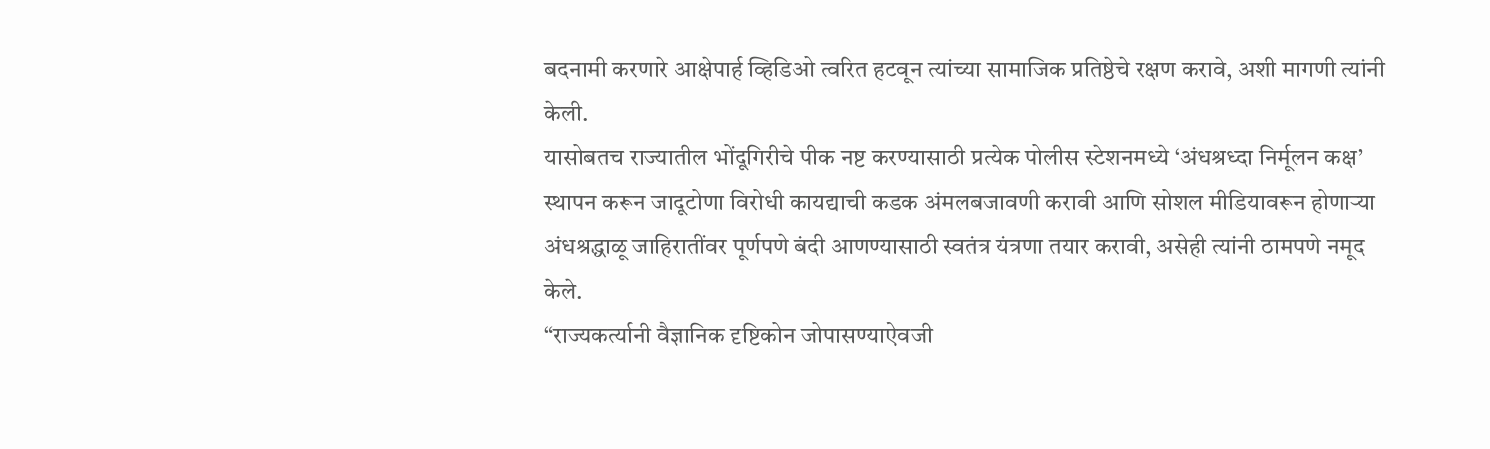बदनामी करणारे आक्षेपार्ह व्हिडिओ त्वरित हटवून त्यांच्या सामाजिक प्रतिष्ठेचे रक्षण करावे, अशी मागणी त्यांनी केली.
यासोबतच राज्यातील भोंदूगिरीचे पीक नष्ट करण्यासाठी प्रत्येक पोलीस स्टेशनमध्ये ‘अंधश्रध्दा निर्मूलन कक्ष’ स्थापन करून जादूटोणा विरोधी कायद्याची कडक अंमलबजावणी करावी आणि सोशल मीडियावरून होणाऱ्या अंधश्रद्धाळू जाहिरातींवर पूर्णपणे बंदी आणण्यासाठी स्वतंत्र यंत्रणा तयार करावी, असेही त्यांनी ठामपणे नमूद केले.
“राज्यकर्त्यानी वैज्ञानिक दृष्टिकोन जोपासण्याऐवजी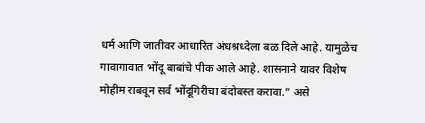धर्म आणि जातीवर आधारित अंधश्रध्देला बळ दिले आहे. यामुळेच गावागावात भोंदू बाबांचे पीक आले आहे. शासनाने यावर विशेष मोहीम राबवून सर्व भोंदूगिरीचा बंदोबस्त करावा.” असे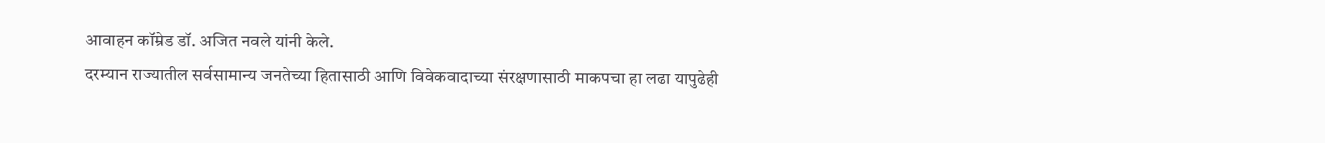आवाहन कॉम्रेड डॉ. अजित नवले यांनी केले.
दरम्यान राज्यातील सर्वसामान्य जनतेच्या हितासाठी आणि विवेकवादाच्या संरक्षणासाठी माकपचा हा लढा यापुढेही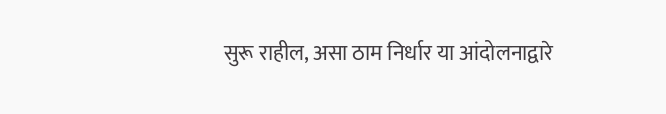सुरू राहील, असा ठाम निर्धार या आंदोलनाद्वारे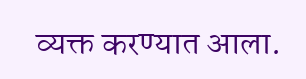व्यक्त करण्यात आला.